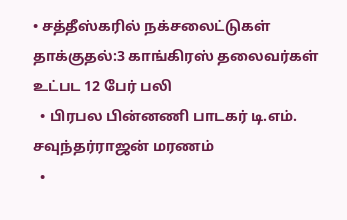• சத்தீஸ்கரில் நக்சலைட்டுகள் தாக்குதல்:3 காங்கிரஸ் தலைவர்கள் உட்பட 12 பேர் பலி
  • பிரபல பின்னணி பாடகர் டி.எம். சவுந்தர்ராஜன் மரணம்
  •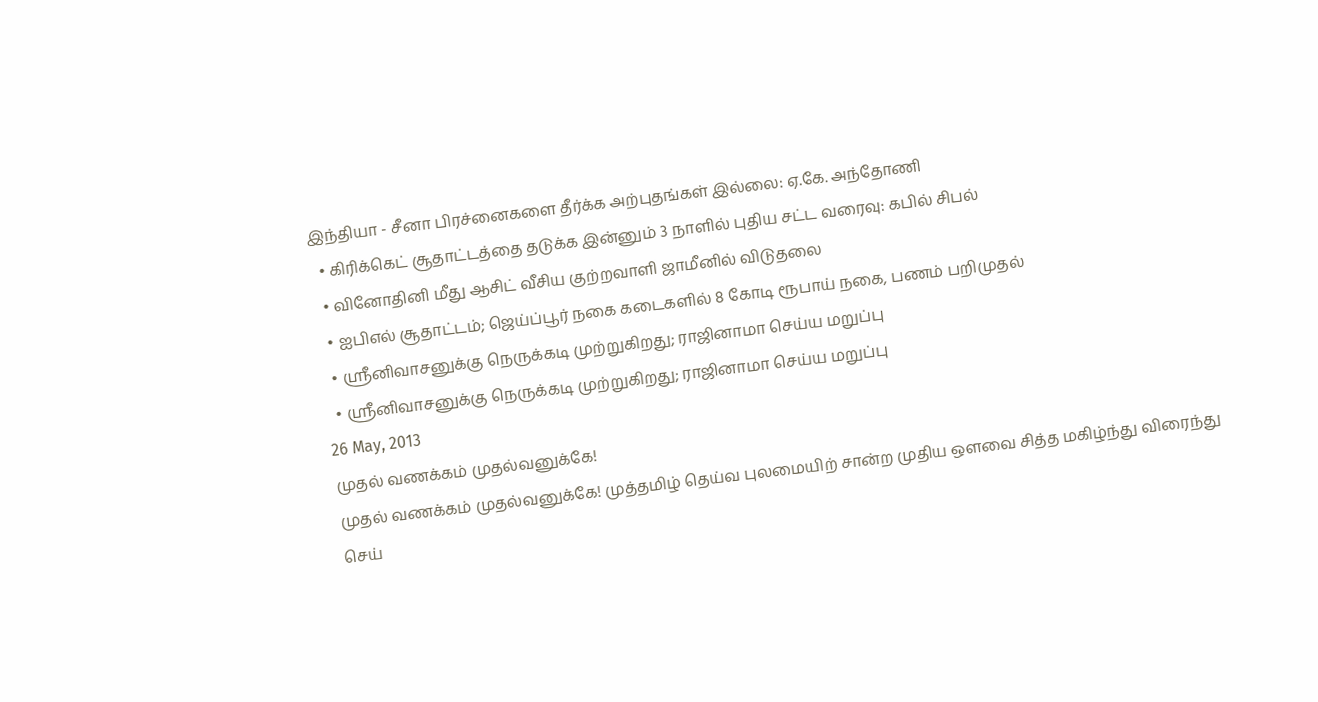இந்தியா - சீனா பிரச்னைகளை தீர்க்க அற்புதங்கள் இல்லை: ஏ.கே. அந்தோணி
  • கிரிக்கெட் சூதாட்டத்தை தடுக்க இன்னும் 3 நாளில் புதிய சட்ட வரைவு: கபில் சிபல்
  • வினோதினி மீது ஆசிட் வீசிய குற்றவாளி ஜாமீனில் விடுதலை
  • ஐபிஎல் சூதாட்டம்; ஜெய்ப்பூர் நகை கடைகளில் 8 கோடி ரூபாய் நகை, பணம் பறிமுதல்
  • ஸ்ரீனிவாசனுக்கு நெருக்கடி முற்றுகிறது; ராஜினாமா செய்ய மறுப்பு
  • ஸ்ரீனிவாசனுக்கு நெருக்கடி முற்றுகிறது; ராஜினாமா செய்ய மறுப்பு
26 May, 2013
முதல் வணக்கம் முதல்வனுக்கே!
முதல் வணக்கம் முதல்வனுக்கே! முத்தமிழ் தெய்வ புலமையிற் சான்ற முதிய ஒளவை சித்த மகிழ்ந்து விரைந்து செய்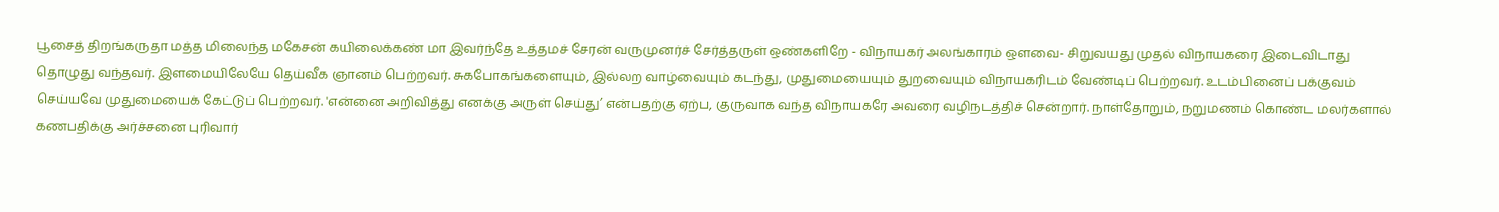பூசைத் திறங்கருதா மத்த மிலைந்த மகேசன் கயிலைக்கண் மா இவர்ந்தே உத்தமச் சேரன் வருமுனர்ச் சேர்த்தருள் ஒண்களிறே - விநாயகர் அலங்காரம் ஒளவை- சிறுவயது முதல் விநாயகரை இடைவிடாது தொழுது வந்தவர். இளமையிலேயே தெய்வீக ஞானம் பெற்றவர். சுகபோகங்களையும், இல்லற வாழ்வையும் கடந்து, முதுமையையும் துறவையும் விநாயகரிடம் வேண்டிப் பெற்றவர். உடம்பினைப் பக்குவம் செய்யவே முதுமையைக் கேட்டுப் பெற்றவர். 'என்னை அறிவித்து எனக்கு அருள் செய்து’ என்பதற்கு ஏற்ப, குருவாக வந்த விநாயகரே அவரை வழிநடத்திச் சென்றார். நாள்தோறும், நறுமணம் கொண்ட மலர்களால் கணபதிக்கு அர்ச்சனை புரிவார்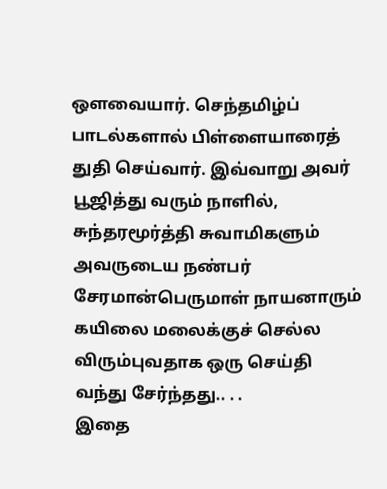ஒளவையார். செந்தமிழ்ப் பாடல்களால் பிள்ளையாரைத் துதி செய்வார். இவ்வாறு அவர் பூஜித்து வரும் நாளில், சுந்தரமூர்த்தி சுவாமிகளும் அவருடைய நண்பர் சேரமான்பெருமாள் நாயனாரும் கயிலை மலைக்குச் செல்ல விரும்புவதாக ஒரு செய்தி வந்து சேர்ந்தது.. . .
இதை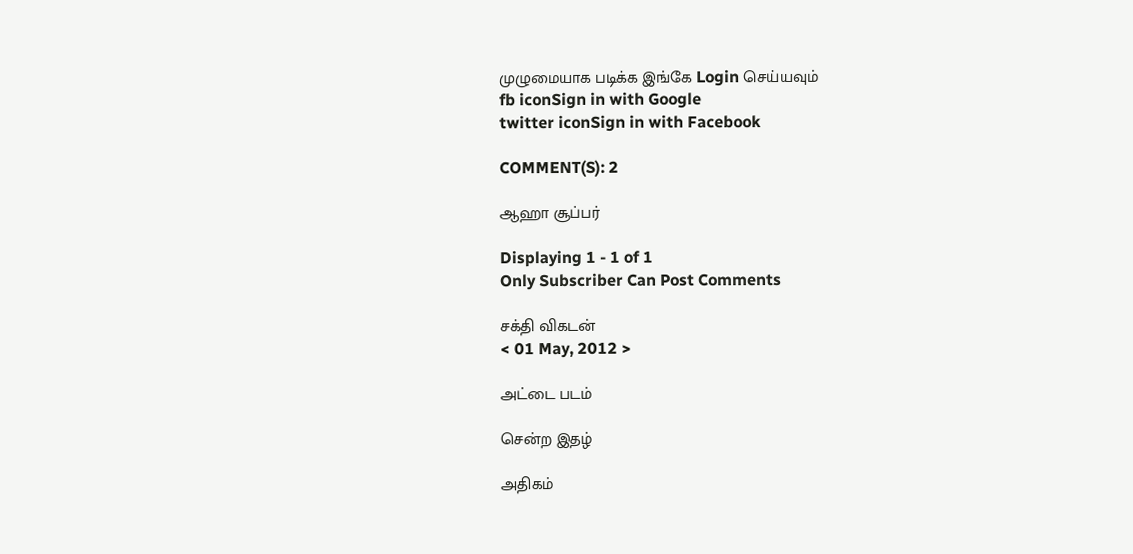முழுமையாக படிக்க இங்கே Login செய்யவும்
fb iconSign in with Google
twitter iconSign in with Facebook

COMMENT(S): 2

ஆஹா சூப்பர்

Displaying 1 - 1 of 1
Only Subscriber Can Post Comments

சக்தி விகடன்
< 01 May, 2012 >

அட்டை படம்

சென்ற இதழ்

அதிகம்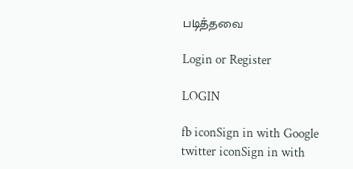படித்தவை

Login or Register

LOGIN

fb iconSign in with Google
twitter iconSign in with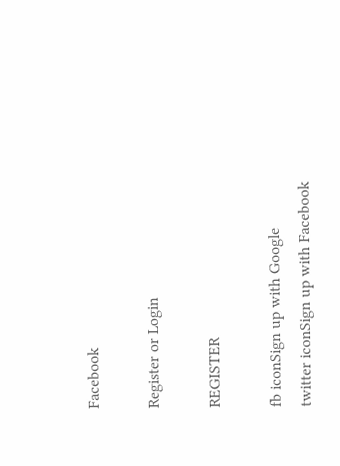Facebook

Register or Login

REGISTER

fb iconSign up with Google
twitter iconSign up with Facebook